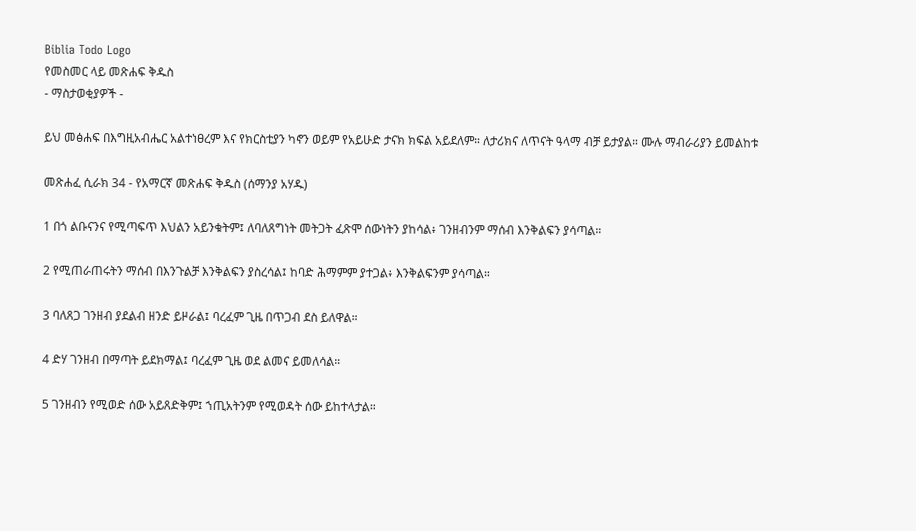Biblia Todo Logo
የመስመር ላይ መጽሐፍ ቅዱስ
- ማስታወቂያዎች -

ይህ መፅሐፍ በእግዚአብሔር አልተነፀረም እና የክርስቲያን ካኖን ወይም የአይሁድ ታናክ ክፍል አይደለም። ለታሪክና ለጥናት ዓላማ ብቻ ይታያል። ሙሉ ማብራሪያን ይመልከቱ

መጽሐፈ ሲራክ 34 - የአማርኛ መጽሐፍ ቅዱስ (ሰማንያ አሃዱ)

1 በጎ ልቡናንና የሚጣፍጥ እህልን አይንቁትም፤ ለባለጸግነት መትጋት ፈጽሞ ሰውነትን ያከሳል፥ ገንዘብንም ማሰብ እንቅልፍን ያሳጣል።

2 የሚጠራጠሩትን ማሰብ በእንጉልቻ እንቅልፍን ያስረሳል፤ ከባድ ሕማምም ያተጋል፥ እንቅልፍንም ያሳጣል።

3 ባለጸጋ ገንዘብ ያደልብ ዘንድ ይዞራል፤ ባረፈም ጊዜ በጥጋብ ደስ ይለዋል።

4 ድሃ ገንዘብ በማጣት ይደክማል፤ ባረፈም ጊዜ ወደ ልመና ይመለሳል።

5 ገንዘብን የሚወድ ሰው አይጸድቅም፤ ኀጢአትንም የሚወዳት ሰው ይከተላታል።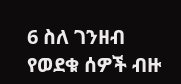6 ስለ ገንዘብ የወደቁ ሰዎች ብዙ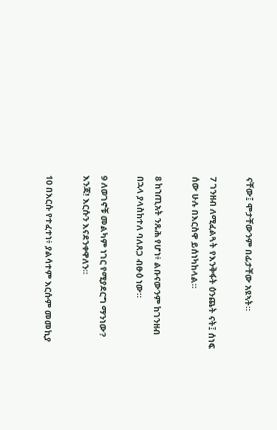ናቸው፤ ሞታቸውንም በፊታቸው አዩኣት።

7 ገንዘብ ለሚፈልጓት የእንቅፋት ዕንጨት ናት፤ ሰነፍ ሰው ሁሉ በእርስዋ ይሰነካከላል።

8 ከኀጢአት ንጹሕ የሆነ፥ ልቡናውንም ከገንዘብ በኋላ ያላስከተለ ባለጸጋ ብፁዕ ነው።

9 ለወገኖቹ መልካም ነገር የሚያደርግ ማንነው? እንጃ! እርሱን እናደንቀዋለን።

10 በእርሱ የተፈተነ፥ ያልሳተም እርሱም መመኪያ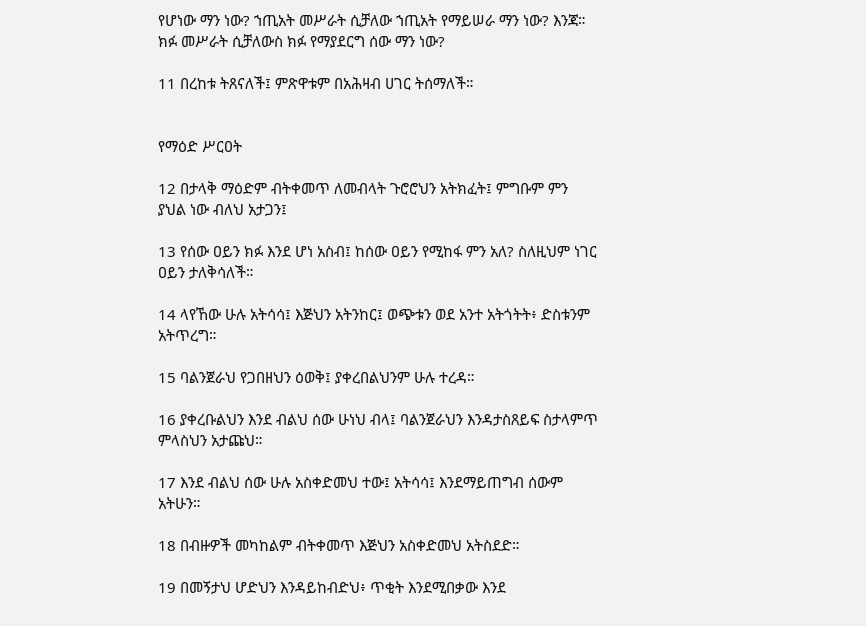የሆነው ማን ነው? ኀጢአት መሥራት ሲቻለው ኀጢአት የማይሠራ ማን ነው? እንጃ። ክፉ መሥራት ሲቻለውስ ክፉ የማያደርግ ሰው ማን ነው?

11 በረከቱ ትጸናለች፤ ምጽዋቱም በአሕዛብ ሀገር ትሰማለች።


የማዕድ ሥርዐት

12 በታላቅ ማዕድም ብትቀመጥ ለመብላት ጉሮሮህን አትክፈት፤ ምግቡም ምን ያህል ነው ብለህ አታጋን፤

13 የሰው ዐይን ክፉ እንደ ሆነ አስብ፤ ከሰው ዐይን የሚከፋ ምን አለ? ስለዚህም ነገር ዐይን ታለቅሳለች።

14 ላየኸው ሁሉ አትሳሳ፤ እጅህን አትንከር፤ ወጭቱን ወደ አንተ አትጎትት፥ ድስቱንም አትጥረግ።

15 ባልንጀራህ የጋበዘህን ዕወቅ፤ ያቀረበልህንም ሁሉ ተረዳ።

16 ያቀረቡልህን እንደ ብልህ ሰው ሁነህ ብላ፤ ባልንጀራህን እንዳታስጸይፍ ስታላምጥ ምላስህን አታጩህ።

17 እንደ ብልህ ሰው ሁሉ አስቀድመህ ተው፤ አትሳሳ፤ እንደማይጠግብ ሰውም አትሁን።

18 በብዙዎች መካከልም ብትቀመጥ እጅህን አስቀድመህ አትስደድ።

19 በመኝታህ ሆድህን እንዳይከብድህ፥ ጥቂት እንደሚበቃው እንደ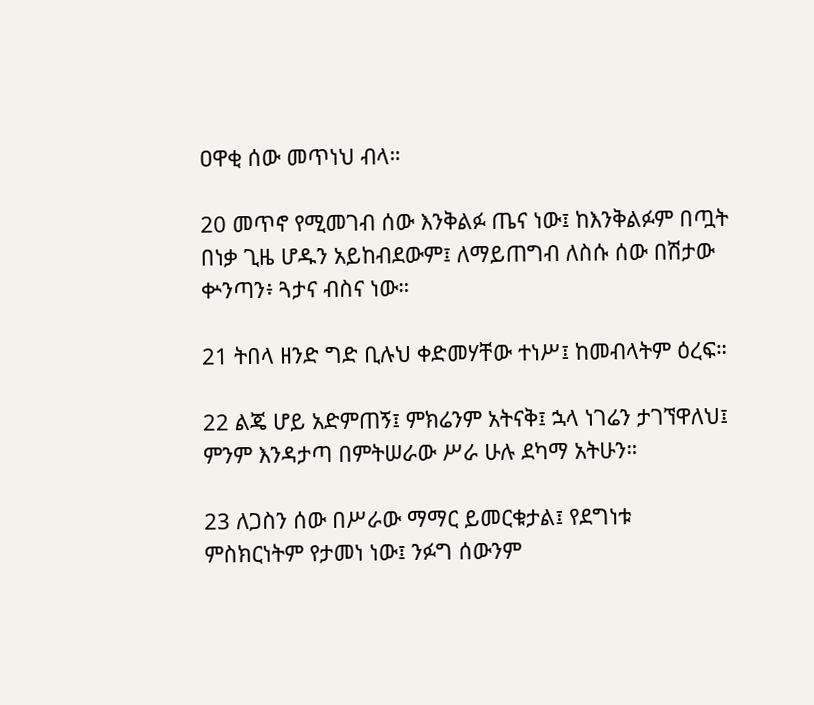ዐዋቂ ሰው መጥነህ ብላ።

20 መጥኖ የሚመገብ ሰው እንቅልፉ ጤና ነው፤ ከእንቅልፉም በጧት በነቃ ጊዜ ሆዱን አይከብደውም፤ ለማይጠግብ ለስሱ ሰው በሽታው ቍንጣን፥ ጓታና ብስና ነው።

21 ትበላ ዘንድ ግድ ቢሉህ ቀድመሃቸው ተነሥ፤ ከመብላትም ዕረፍ።

22 ልጄ ሆይ አድምጠኝ፤ ምክሬንም አትናቅ፤ ኋላ ነገሬን ታገኘዋለህ፤ ምንም እንዳታጣ በምትሠራው ሥራ ሁሉ ደካማ አትሁን።

23 ለጋስን ሰው በሥራው ማማር ይመርቁታል፤ የደግነቱ ምስክርነትም የታመነ ነው፤ ንፉግ ሰውንም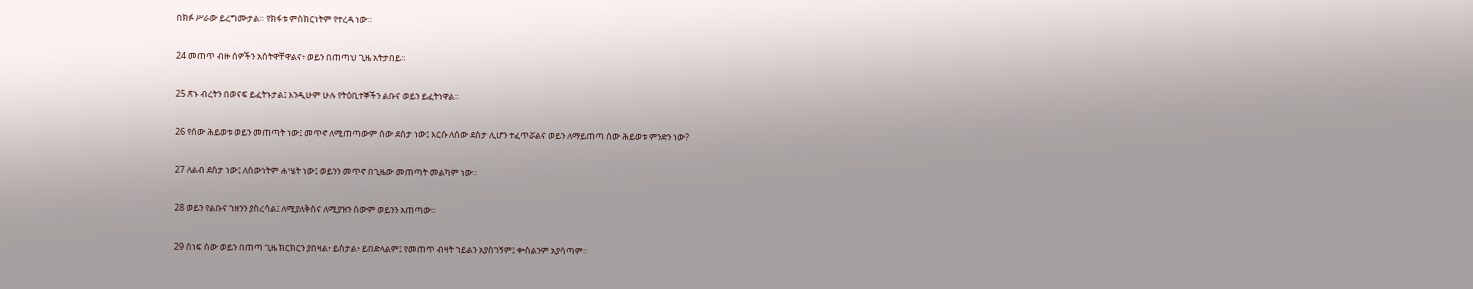በክፉ ሥራው ይረግሙታል። የክፋቱ ምስክርነትም የተረዳ ነው።

24 መጠጥ ብዙ ሰዎችን አስትዋቸዋልና፥ ወይን በጠጣህ ጊዜ አትታበይ።

25 ጽኑ ብረትን በወናፍ ይፈትኑታል፤ እንዲሁም ሁሉ የትዕቢተኞችን ልቡና ወይን ይፈትነዋል።

26 የሰው ሕይወቱ ወይን መጠጣት ነው፤ መጥኖ ለሚጠጣውም ሰው ደስታ ነው፤ እርሱ ለሰው ደስታ ሊሆን ተፈጥሯልና ወይን ለማይጠጣ ሰው ሕይወቱ ምንድን ነው?

27 ለልብ ደስታ ነው፤ ለሰውነትም ሐሤት ነው፤ ወይንን መጥኖ በጊዜው መጠጣት መልካም ነው።

28 ወይን የልቡና ኀዘንን ያስረሳል፤ ለሚያለቅስና ለሚያዝን ሰውም ወይንን አጠጣው።

29 ሰነፍ ሰው ወይን በጠጣ ጊዜ ክርክርን ያበዛል፥ ይስታል፥ ይበድላልም፤ የመጠጥ ብዛት ኀይልን አያስገኝም፤ ቍስልንም አያሳጣም።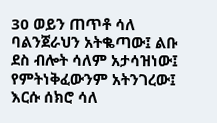30 ወይን ጠጥቶ ሳለ ባልንጀራህን አትቈጣው፤ ልቡ ደስ ብሎት ሳለም አታሳዝነው፤ የምትነቅፈውንም አትንገረው፤ እርሱ ሰክሮ ሳለ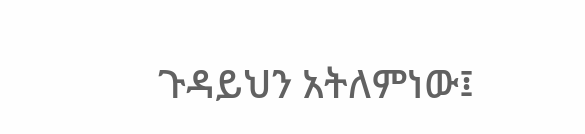ጉዳይህን አትለምነው፤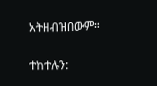አትዘብዝበውም።

ተከተሉን: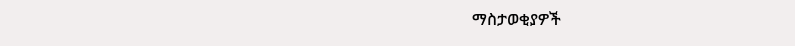ማስታወቂያዎች